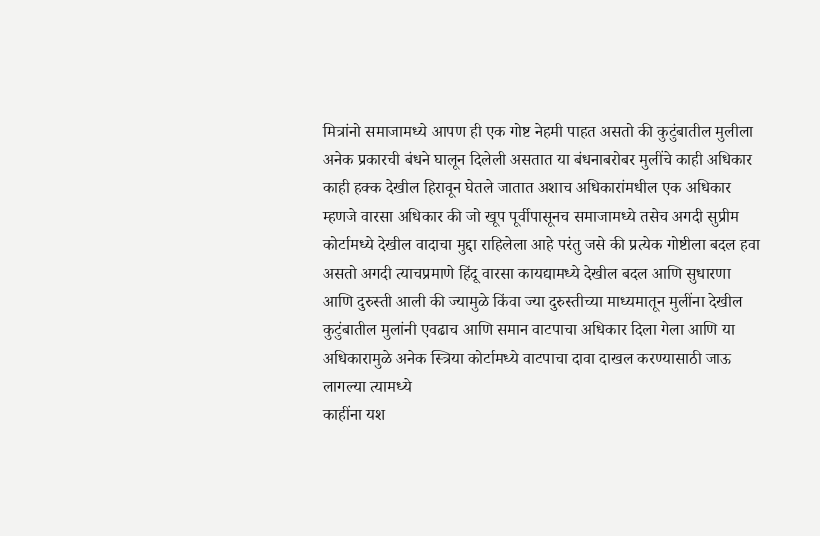मित्रांनो समाजामध्ये आपण ही एक गोष्ट नेहमी पाहत असतो की कुटुंबातील मुलीला अनेक प्रकारची बंधने घालून दिलेली असतात या बंधनाबरोबर मुलींचे काही अधिकार काही हक्क देखील हिरावून घेतले जातात अशाच अधिकारांमधील एक अधिकार म्हणजे वारसा अधिकार की जो खूप पूर्वीपासूनच समाजामध्ये तसेच अगदी सुप्रीम कोर्टामध्ये देखील वादाचा मुद्दा राहिलेला आहे परंतु जसे की प्रत्येक गोष्टीला बदल हवा असतो अगदी त्याचप्रमाणे हिंदू वारसा कायद्यामध्ये देखील बदल आणि सुधारणा आणि दुरुस्ती आली की ज्यामुळे किंवा ज्या दुरुस्तीच्या माध्यमातून मुलींना देखील कुटुंबातील मुलांनी एवढाच आणि समान वाटपाचा अधिकार दिला गेला आणि या अधिकारामुळे अनेक स्त्रिया कोर्टामध्ये वाटपाचा दावा दाखल करण्यासाठी जाऊ लागल्या त्यामध्ये
काहींना यश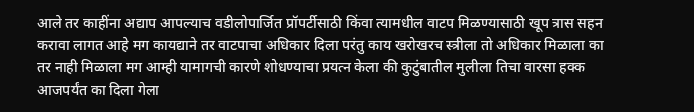आले तर काहींना अद्याप आपल्याच वडीलोपार्जित प्रॉपर्टीसाठी किंवा त्यामधील वाटप मिळण्यासाठी खूप त्रास सहन करावा लागत आहे मग कायद्याने तर वाटपाचा अधिकार दिला परंतु काय खरोखरच स्त्रीला तो अधिकार मिळाला का तर नाही मिळाला मग आम्ही यामागची कारणे शोधण्याचा प्रयत्न केला की कुटुंबातील मुलीला तिचा वारसा हक्क आजपर्यंत का दिला गेला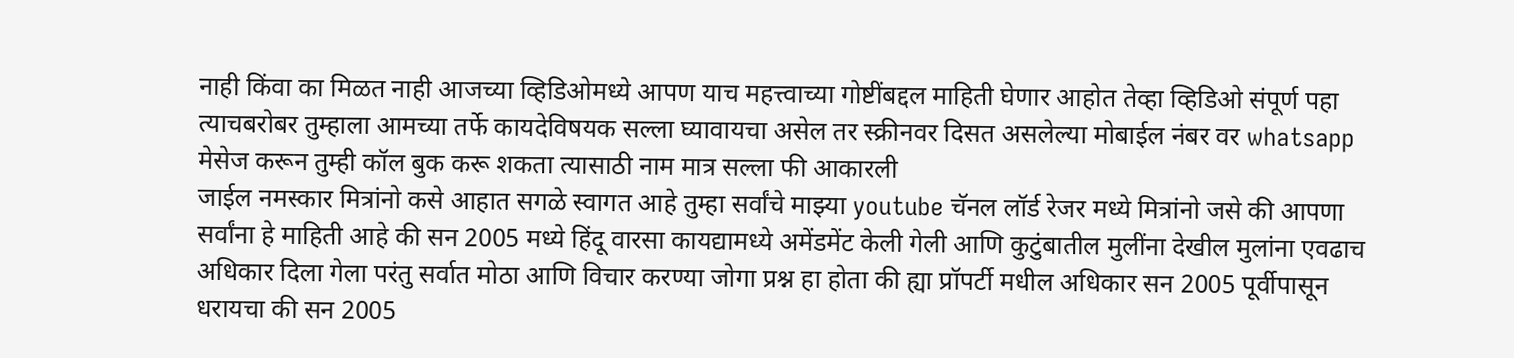नाही किंवा का मिळत नाही आजच्या व्हिडिओमध्ये आपण याच महत्त्वाच्या गोष्टींबद्दल माहिती घेणार आहोत तेव्हा व्हिडिओ संपूर्ण पहा त्याचबरोबर तुम्हाला आमच्या तर्फे कायदेविषयक सल्ला घ्यावायचा असेल तर स्क्रीनवर दिसत असलेल्या मोबाईल नंबर वर whatsapp मेसेज करून तुम्ही कॉल बुक करू शकता त्यासाठी नाम मात्र सल्ला फी आकारली
जाईल नमस्कार मित्रांनो कसे आहात सगळे स्वागत आहे तुम्हा सर्वांचे माझ्या youtube चॅनल लॉर्ड रेजर मध्ये मित्रांनो जसे की आपणा सर्वांना हे माहिती आहे की सन 2005 मध्ये हिंदू वारसा कायद्यामध्ये अमेंडमेंट केली गेली आणि कुटुंबातील मुलींना देखील मुलांना एवढाच अधिकार दिला गेला परंतु सर्वात मोठा आणि विचार करण्या जोगा प्रश्न हा होता की ह्या प्रॉपर्टी मधील अधिकार सन 2005 पूर्वीपासून धरायचा की सन 2005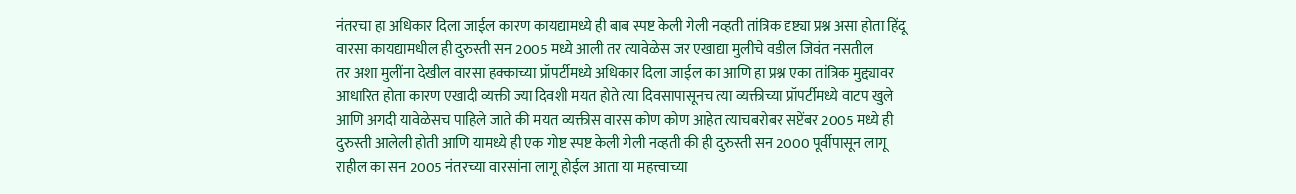नंतरचा हा अधिकार दिला जाईल कारण कायद्यामध्ये ही बाब स्पष्ट केली गेली नव्हती तांत्रिक दृष्ट्या प्रश्न असा होता हिंदू वारसा कायद्यामधील ही दुरुस्ती सन 2005 मध्ये आली तर त्यावेळेस जर एखाद्या मुलीचे वडील जिवंत नसतील
तर अशा मुलींना देखील वारसा हक्काच्या प्रॉपर्टीमध्ये अधिकार दिला जाईल का आणि हा प्रश्न एका तांत्रिक मुद्द्यावर आधारित होता कारण एखादी व्यक्ती ज्या दिवशी मयत होते त्या दिवसापासूनच त्या व्यक्तीच्या प्रॉपर्टीमध्ये वाटप खुले आणि अगदी यावेळेसच पाहिले जाते की मयत व्यक्तीस वारस कोण कोण आहेत त्याचबरोबर सप्टेंबर 2005 मध्ये ही दुरुस्ती आलेली होती आणि यामध्ये ही एक गोष्ट स्पष्ट केली गेली नव्हती की ही दुरुस्ती सन 2000 पूर्वीपासून लागू राहील का सन 2005 नंतरच्या वारसांना लागू होईल आता या महत्त्वाच्या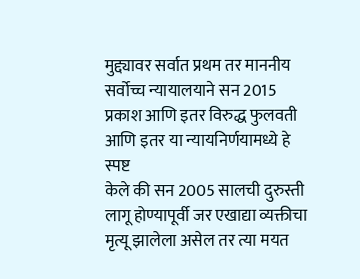मुद्द्यावर सर्वात प्रथम तर माननीय सर्वोच्च न्यायालयाने सन 2015 प्रकाश आणि इतर विरुद्ध फुलवती आणि इतर या न्यायनिर्णयामध्ये हे स्पष्ट
केले की सन 2005 सालची दुरुस्ती लागू होण्यापूर्वी जर एखाद्या व्यक्तीचा मृत्यू झालेला असेल तर त्या मयत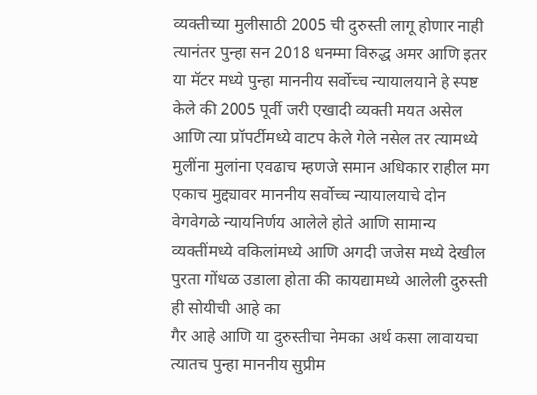व्यक्तीच्या मुलीसाठी 2005 ची दुरुस्ती लागू होणार नाही त्यानंतर पुन्हा सन 2018 धनम्मा विरुद्ध अमर आणि इतर या मॅटर मध्ये पुन्हा माननीय सर्वोच्च न्यायालयाने हे स्पष्ट केले की 2005 पूर्वी जरी एखादी व्यक्ती मयत असेल आणि त्या प्रॉपर्टीमध्ये वाटप केले गेले नसेल तर त्यामध्ये मुलींना मुलांना एवढाच म्हणजे समान अधिकार राहील मग एकाच मुद्द्यावर माननीय सर्वोच्च न्यायालयाचे दोन वेगवेगळे न्यायनिर्णय आलेले होते आणि सामान्य व्यक्तींमध्ये वकिलांमध्ये आणि अगदी जजेस मध्ये देखील पुरता गोंधळ उडाला होता की कायद्यामध्ये आलेली दुरुस्ती ही सोयीची आहे का
गैर आहे आणि या दुरुस्तीचा नेमका अर्थ कसा लावायचा त्यातच पुन्हा माननीय सुप्रीम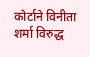कोर्टाने विनीता शर्मा विरुद्ध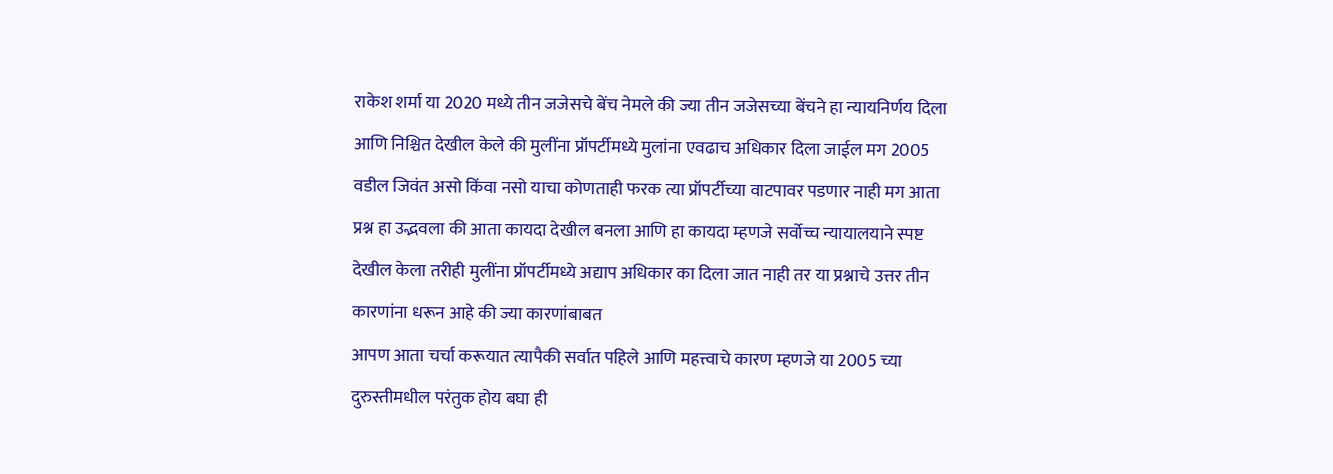राकेश शर्मा या 2020 मध्ये तीन जजेसचे बेंच नेमले की ज्या तीन जजेसच्या बेंचने हा न्यायनिर्णय दिला आणि निश्चित देखील केले की मुलींना प्रॉपर्टीमध्ये मुलांना एवढाच अधिकार दिला जाईल मग 2005 वडील जिवंत असो किंवा नसो याचा कोणताही फरक त्या प्रॉपर्टीच्या वाटपावर पडणार नाही मग आता प्रश्न हा उद्भवला की आता कायदा देखील बनला आणि हा कायदा म्हणजे सर्वोच्च न्यायालयाने स्पष्ट देखील केला तरीही मुलींना प्रॉपर्टीमध्ये अद्याप अधिकार का दिला जात नाही तर या प्रश्नाचे उत्तर तीन कारणांना धरून आहे की ज्या कारणांबाबत
आपण आता चर्चा करूयात त्यापैकी सर्वात पहिले आणि महत्त्वाचे कारण म्हणजे या 2005 च्या दुरुस्तीमधील परंतुक होय बघा ही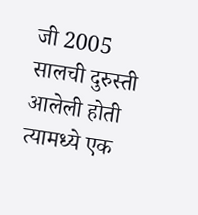जी 2005 सालची दुरुस्ती आलेली होती त्यामध्ये एक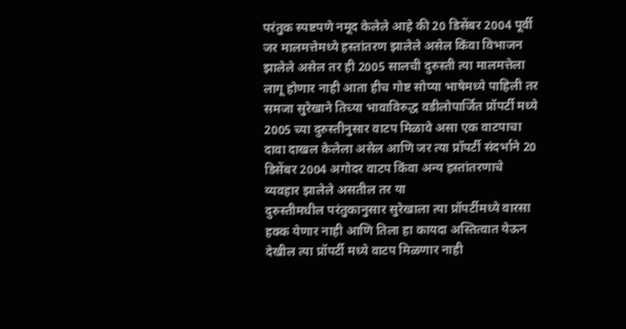परंतुक स्पष्टपणे नमूद केलेले आहे की 20 डिसेंबर 2004 पूर्वी जर मालमत्तेमध्ये हस्तांतरण झालेले असेल किंवा विभाजन झालेले असेल तर ही 2005 सालची दुरुस्ती त्या मालमत्तेला लागू होणार नाही आता हीच गोष्ट सोप्या भाषेमध्ये पाहिली तर समजा सुरेखाने तिच्या भावाविरुद्ध वडीलोपार्जित प्रॉपर्टी मध्ये 2005 च्या दुरुस्तीनुसार वाटप मिळावे असा एक वाटपाचा दावा दाखल केलेला असेल आणि जर त्या प्रॉपर्टी संदर्भाने 20 डिसेंबर 2004 अगोदर वाटप किंवा अन्य हस्तांतरणाचे व्यवहार झालेले असतील तर या
दुरुस्तीमधील परंतुकानुसार सुरेखाला त्या प्रॉपर्टीमध्ये वारसा हक्क येणार नाही आणि तिला हा कायदा अस्तित्वात येऊन देखील त्या प्रॉपर्टी मध्ये वाटप मिळणार नाही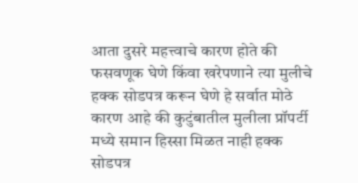आता दुसरे महत्त्वाचे कारण होते की फसवणूक घेणे किंवा खरेपणाने त्या मुलीचे हक्क सोडपत्र करून घेणे हे सर्वात मोठे कारण आहे की कुटुंबातील मुलीला प्रॉपर्टी मध्ये समान हिस्सा मिळत नाही हक्क सोडपत्र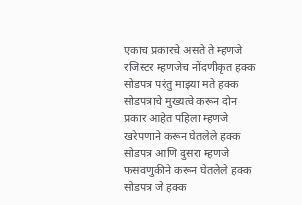एकाच प्रकारचे असते ते म्हणजे रजिस्टर म्हणजेच नोंदणीकृत हक्क सोडपत्र परंतु माझ्या मते हक्क सोडपत्राचे मुख्यत्वे करून दोन प्रकार आहेत पहिला म्हणजे खरेपणाने करून घेतलेले हक्क सोडपत्र आणि दुसरा म्हणजे फसवणुकीने करून घेतलेले हक्क सोडपत्र जे हक्क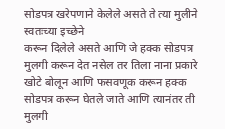सोडपत्र खरेपणाने केलेले असते ते त्या मुलीने स्वतःच्या इच्छेने
करून दिलेले असते आणि जे हक्क सोडपत्र मुलगी करून देत नसेल तर तिला नाना प्रकारे खोटे बोलून आणि फसवणूक करून हक्क सोडपत्र करून घेतले जाते आणि त्यानंतर ती मुलगी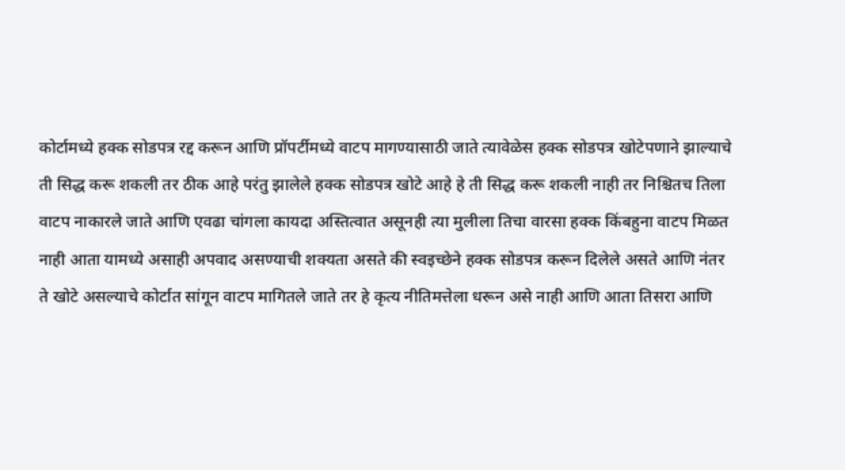कोर्टामध्ये हक्क सोडपत्र रद्द करून आणि प्रॉपर्टीमध्ये वाटप मागण्यासाठी जाते त्यावेळेस हक्क सोडपत्र खोटेपणाने झाल्याचे ती सिद्ध करू शकली तर ठीक आहे परंतु झालेले हक्क सोडपत्र खोटे आहे हे ती सिद्ध करू शकली नाही तर निश्चितच तिला वाटप नाकारले जाते आणि एवढा चांगला कायदा अस्तित्वात असूनही त्या मुलीला तिचा वारसा हक्क किंबहुना वाटप मिळत नाही आता यामध्ये असाही अपवाद असण्याची शक्यता असते की स्वइच्छेने हक्क सोडपत्र करून दिलेले असते आणि नंतर
ते खोटे असल्याचे कोर्टात सांगून वाटप मागितले जाते तर हे कृत्य नीतिमत्तेला धरून असे नाही आणि आता तिसरा आणि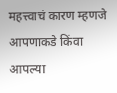महत्त्वाचं कारण म्हणजे आपणाकडे किंवा आपल्या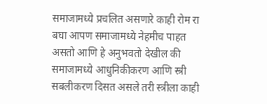समाजामध्ये प्रचलित असणारे काही रोम रा बघा आपण समाजामध्ये नेहमीच पाहत असतो आणि हे अनुभवतो देखील की समाजामध्ये आधुनिकीकरण आणि स्त्री सबलीकरण दिसत असले तरी स्त्रीला काही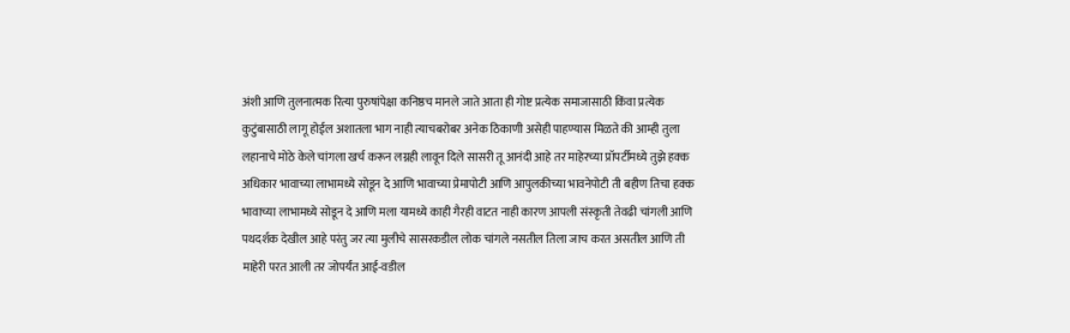अंशी आणि तुलनात्मक रित्या पुरुषांपेक्षा कनिष्ठच मानले जाते आता ही गोष्ट प्रत्येक समाजासाठी किंवा प्रत्येक कुटुंबासाठी लागू होईल अशातला भाग नाही त्याचबरोबर अनेक ठिकाणी असेही पाहण्यास मिळते की आम्ही तुला लहानाचे मोठे केले चांगला खर्च करून लग्नही लावून दिले सासरी तू आनंदी आहे तर माहेरच्या प्रॉपर्टीमध्ये तुझे हक्क
अधिकार भावाच्या लाभामध्ये सोडून दे आणि भावाच्या प्रेमापोटी आणि आपुलकीच्या भावनेपोटी ती बहीण तिचा हक्क भावाच्या लाभामध्ये सोडून दे आणि मला यामध्ये काही गैरही वाटत नाही कारण आपली संस्कृती तेवढी चांगली आणि पथदर्शक देखील आहे परंतु जर त्या मुलीचे सासरकडील लोक चांगले नसतील तिला जाच करत असतील आणि ती माहेरी परत आली तर जोपर्यंत आई-वडील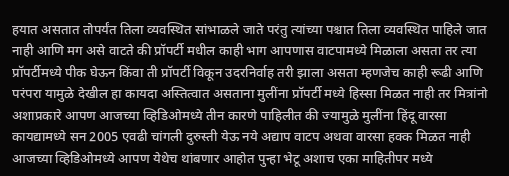हयात असतात तोपर्यंत तिला व्यवस्थित सांभाळले जाते परंतु त्यांच्या पश्चात तिला व्यवस्थित पाहिले जात नाही आणि मग असे वाटते की प्रॉपर्टी मधील काही भाग आपणास वाटपामध्ये मिळाला असता तर त्या प्रॉपर्टीमध्ये पीक घेऊन किंवा ती प्रॉपर्टी विकून उदरनिर्वाह तरी झाला असता म्हणजेच काही रूढी आणि
परंपरा यामुळे देखील हा कायदा अस्तित्वात असताना मुलींना प्रॉपर्टी मध्ये हिस्सा मिळत नाही तर मित्रांनो अशाप्रकारे आपण आजच्या व्हिडिओमध्ये तीन कारणे पाहिलीत की ज्यामुळे मुलींना हिंदू वारसा कायद्यामध्ये सन 2005 एवढी चांगली दुरुस्ती येऊ नये अद्याप वाटप अथवा वारसा हक्क मिळत नाही आजच्या व्हिडिओमध्ये आपण येथेच थांबणार आहोत पुन्हा भेटू अशाच एका माहितीपर मध्ये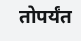तोपर्यंत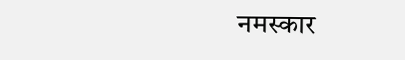नमस्कार